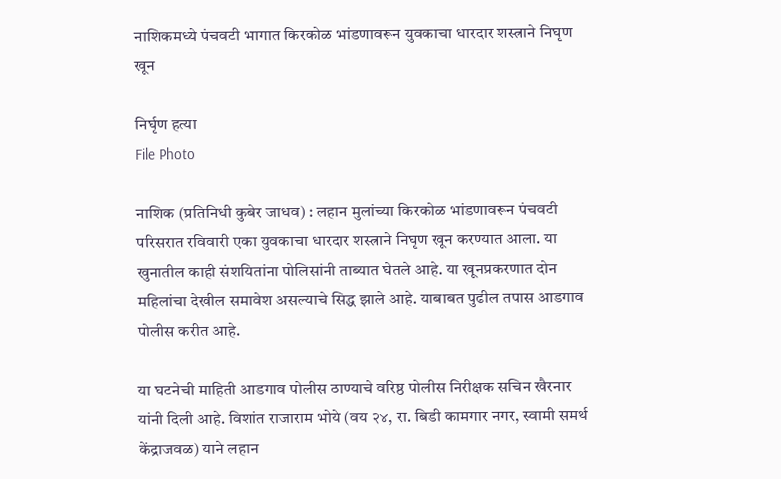नाशिकमध्ये पंचवटी भागात किरकोळ भांडणावरून युवकाचा धारदार शस्त्राने निघृण खून

निर्घृण हत्या
File Photo

नाशिक (प्रतिनिधी कुबेर जाधव) : लहान मुलांच्या किरकोळ भांडणावरून पंचवटी परिसरात रविवारी एका युवकाचा धारदार शस्त्राने निघृण खून करण्यात आला. या खुनातील काही संशयितांना पोलिसांनी ताब्यात घेतले आहे. या खूनप्रकरणात दोन महिलांचा देखील समावेश असल्याचे सिद्ध झाले आहे. याबाबत पुढील तपास आडगाव पोलीस करीत आहे.

या घटनेची माहिती आडगाव पोलीस ठाण्याचे वरिष्ठ पोलीस निरीक्षक सचिन खैरनार यांनी दिली आहे. विशांत राजाराम भोये (वय २४, रा. बिडी कामगार नगर, स्वामी समर्थ केंद्राजवळ) याने लहान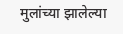मुलांच्या झालेल्या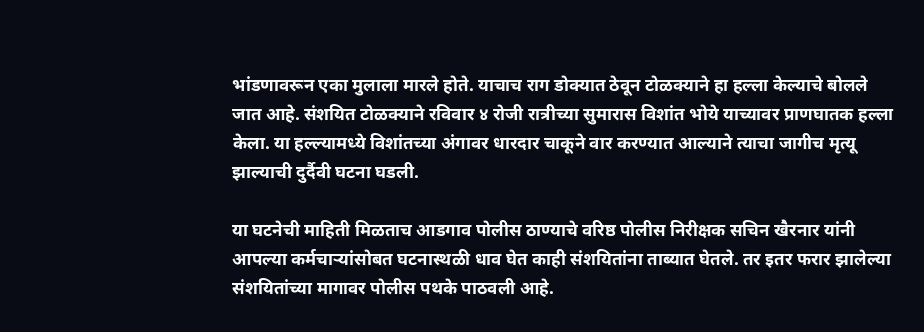भांडणावरून एका मुलाला मारले होते. याचाच राग डोक्यात ठेवून टोळक्याने हा हल्ला केल्याचे बोलले जात आहे. संशयित टोळक्याने रविवार ४ रोजी रात्रीच्या सुमारास विशांत भोये याच्यावर प्राणघातक हल्ला केला. या हल्ल्यामध्ये विशांतच्या अंगावर धारदार चाकूने वार करण्यात आल्याने त्याचा जागीच मृत्यू झाल्याची दुर्दैवी घटना घडली.

या घटनेची माहिती मिळताच आडगाव पोलीस ठाण्याचे वरिष्ठ पोलीस निरीक्षक सचिन खैरनार यांनी आपल्या कर्मचाऱ्यांसोबत घटनास्थळी धाव घेत काही संशयितांना ताब्यात घेतले. तर इतर फरार झालेल्या संशयितांच्या मागावर पोलीस पथके पाठवली आहे.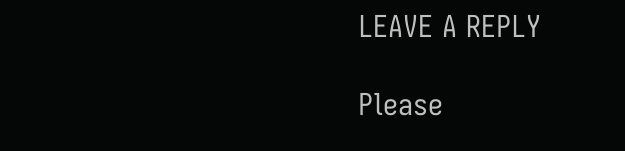LEAVE A REPLY

Please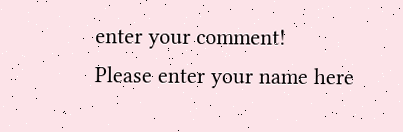enter your comment!
Please enter your name here